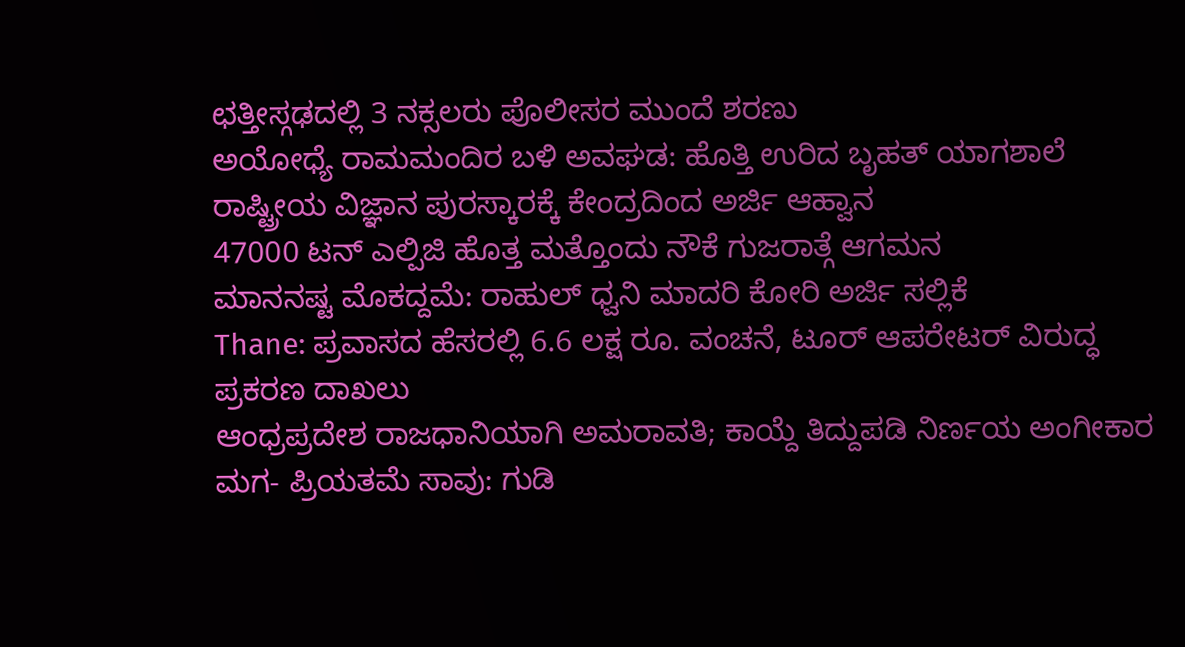ಛತ್ತೀಸ್ಗಢದಲ್ಲಿ 3 ನಕ್ಸಲರು ಪೊಲೀಸರ ಮುಂದೆ ಶರಣು
ಅಯೋಧ್ಯೆ ರಾಮಮಂದಿರ ಬಳಿ ಅವಘಡ: ಹೊತ್ತಿ ಉರಿದ ಬೃಹತ್ ಯಾಗಶಾಲೆ
ರಾಷ್ಟ್ರೀಯ ವಿಜ್ಞಾನ ಪುರಸ್ಕಾರಕ್ಕೆ ಕೇಂದ್ರದಿಂದ ಅರ್ಜಿ ಆಹ್ವಾನ
47000 ಟನ್ ಎಲ್ಪಿಜಿ ಹೊತ್ತ ಮತ್ತೊಂದು ನೌಕೆ ಗುಜರಾತ್ಗೆ ಆಗಮನ
ಮಾನನಷ್ಟ ಮೊಕದ್ದಮೆ: ರಾಹುಲ್ ಧ್ವನಿ ಮಾದರಿ ಕೋರಿ ಅರ್ಜಿ ಸಲ್ಲಿಕೆ
Thane: ಪ್ರವಾಸದ ಹೆಸರಲ್ಲಿ 6.6 ಲಕ್ಷ ರೂ. ವಂಚನೆ, ಟೂರ್ ಆಪರೇಟರ್ ವಿರುದ್ಧ ಪ್ರಕರಣ ದಾಖಲು
ಆಂಧ್ರಪ್ರದೇಶ ರಾಜಧಾನಿಯಾಗಿ ಅಮರಾವತಿ; ಕಾಯ್ದೆ ತಿದ್ದುಪಡಿ ನಿರ್ಣಯ ಅಂಗೀಕಾರ
ಮಗ- ಪ್ರಿಯತಮೆ ಸಾವು: ಗುಡಿ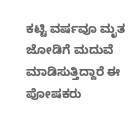ಕಟ್ಟಿ ವರ್ಷವೂ ಮೃತ ಜೋಡಿಗೆ ಮದುವೆ ಮಾಡಿಸುತ್ತಿದ್ದಾರೆ ಈ ಪೋಷಕರು